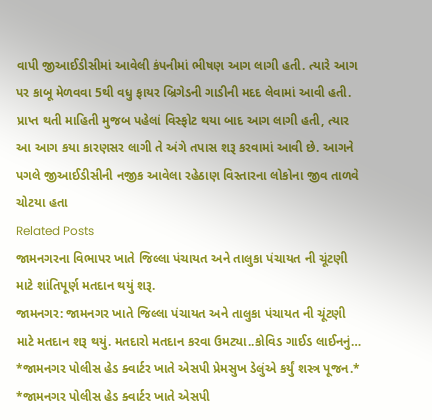વાપી જીઆઈડીસીમાં આવેલી કંપનીમાં ભીષણ આગ લાગી હતી. ત્યારે આગ પર કાબૂ મેળવવા 5થી વધુ ફાયર બ્રિગેડની ગાડીની મદદ લેવામાં આવી હતી. પ્રાપ્ત થતી માહિતી મુજબ પહેલાં વિસ્ફોટ થયા બાદ આગ લાગી હતી, ત્યાર આ આગ કયા કારણસર લાગી તે અંગે તપાસ શરૂ કરવામાં આવી છે. આગને પગલે જીઆઈડીસીની નજીક આવેલા રહેઠાણ વિસ્તારના લોકોના જીવ તાળવે ચોટયા હતા
Related Posts
જામનગરના વિભાપર ખાતે જિલ્લા પંચાયત અને તાલુકા પંચાયત ની ચૂંટણી માટે શાંતિપૂર્ણ મતદાન થયું શરૂ.
જામનગર: જામનગર ખાતે જિલ્લા પંચાયત અને તાલુકા પંચાયત ની ચૂંટણી માટે મતદાન શરૂ થયું. મતદારો મતદાન કરવા ઉમટ્યા..કોવિડ ગાઈડ લાઈનનું…
*જામનગર પોલીસ હેડ ક્વાર્ટર ખાતે એસપી પ્રેમસુખ ડેલુંએ કર્યું શસ્ત્ર પૂજન.*
*જામનગર પોલીસ હેડ ક્વાર્ટર ખાતે એસપી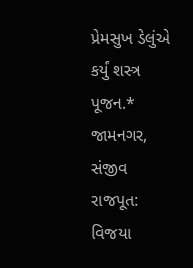પ્રેમસુખ ડેલુંએ કર્યું શસ્ત્ર પૂજન.* જામનગર, સંજીવ રાજપૂત: વિજયા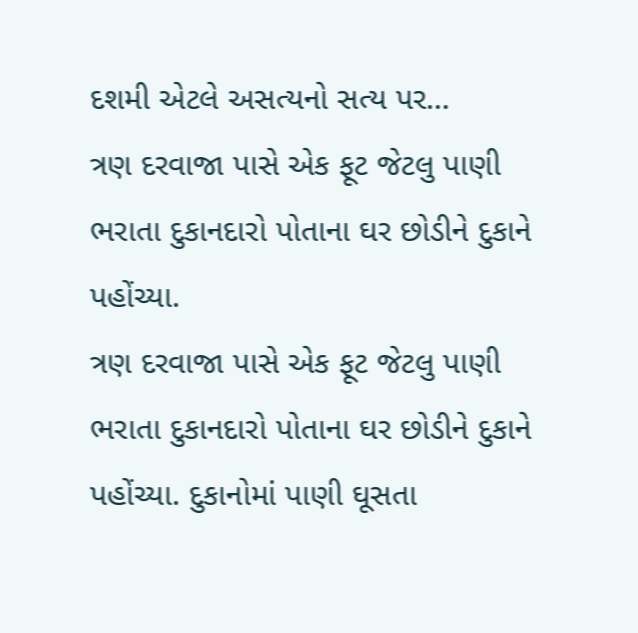દશમી એટલે અસત્યનો સત્ય પર…
ત્રણ દરવાજા પાસે એક ફૂટ જેટલુ પાણી ભરાતા દુકાનદારો પોતાના ઘર છોડીને દુકાને પહોંચ્યા.
ત્રણ દરવાજા પાસે એક ફૂટ જેટલુ પાણી ભરાતા દુકાનદારો પોતાના ઘર છોડીને દુકાને પહોંચ્યા. દુકાનોમાં પાણી ઘૂસતા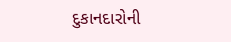દુકાનદારોની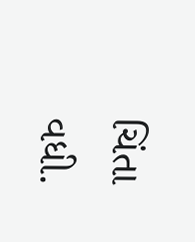ચિંતા વધી.